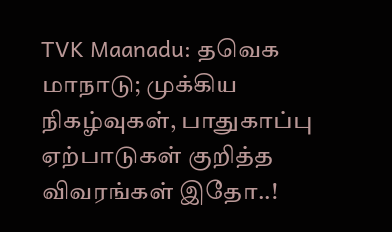TVK Maanadu: தவெக மாநாடு; முக்கிய நிகழ்வுகள், பாதுகாப்பு ஏற்பாடுகள் குறித்த விவரங்கள் இதோ..!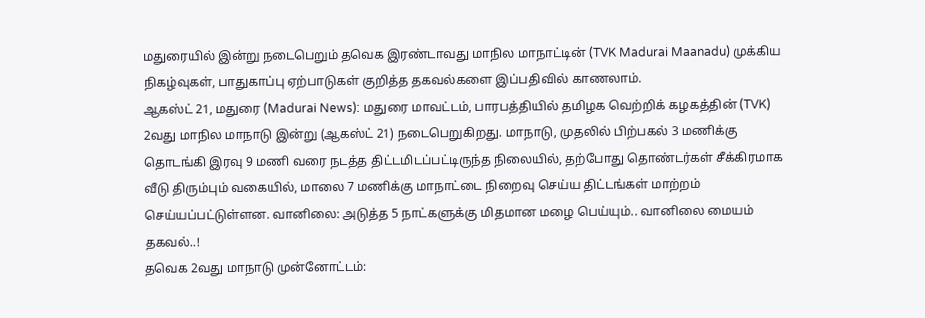மதுரையில் இன்று நடைபெறும் தவெக இரண்டாவது மாநில மாநாட்டின் (TVK Madurai Maanadu) முக்கிய நிகழ்வுகள், பாதுகாப்பு ஏற்பாடுகள் குறித்த தகவல்களை இப்பதிவில் காணலாம்.
ஆகஸ்ட் 21, மதுரை (Madurai News): மதுரை மாவட்டம், பாரபத்தியில் தமிழக வெற்றிக் கழகத்தின் (TVK) 2வது மாநில மாநாடு இன்று (ஆகஸ்ட் 21) நடைபெறுகிறது. மாநாடு, முதலில் பிற்பகல் 3 மணிக்கு தொடங்கி இரவு 9 மணி வரை நடத்த திட்டமிடப்பட்டிருந்த நிலையில், தற்போது தொண்டர்கள் சீக்கிரமாக வீடு திரும்பும் வகையில், மாலை 7 மணிக்கு மாநாட்டை நிறைவு செய்ய திட்டங்கள் மாற்றம் செய்யப்பட்டுள்ளன. வானிலை: அடுத்த 5 நாட்களுக்கு மிதமான மழை பெய்யும்.. வானிலை மையம் தகவல்..!
தவெக 2வது மாநாடு முன்னோட்டம்: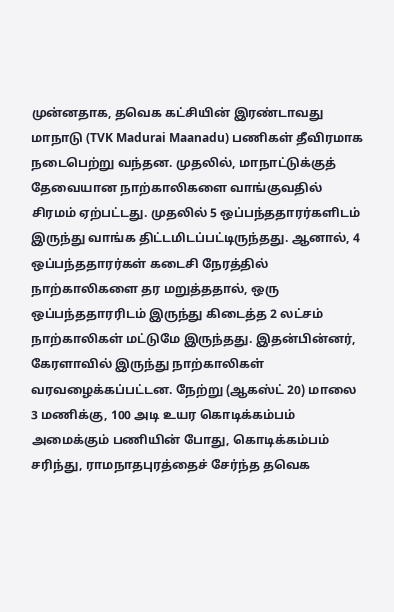முன்னதாக, தவெக கட்சியின் இரண்டாவது மாநாடு (TVK Madurai Maanadu) பணிகள் தீவிரமாக நடைபெற்று வந்தன. முதலில், மாநாட்டுக்குத் தேவையான நாற்காலிகளை வாங்குவதில் சிரமம் ஏற்பட்டது. முதலில் 5 ஒப்பந்ததாரர்களிடம் இருந்து வாங்க திட்டமிடப்பட்டிருந்தது. ஆனால், 4 ஒப்பந்ததாரர்கள் கடைசி நேரத்தில் நாற்காலிகளை தர மறுத்ததால், ஒரு ஒப்பந்ததாரரிடம் இருந்து கிடைத்த 2 லட்சம் நாற்காலிகள் மட்டுமே இருந்தது. இதன்பின்னர், கேரளாவில் இருந்து நாற்காலிகள் வரவழைக்கப்பட்டன. நேற்று (ஆகஸ்ட் 20) மாலை 3 மணிக்கு, 100 அடி உயர கொடிக்கம்பம் அமைக்கும் பணியின் போது, கொடிக்கம்பம் சரிந்து, ராமநாதபுரத்தைச் சேர்ந்த தவெக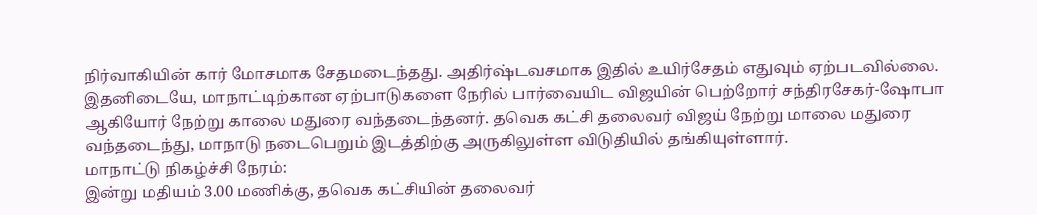நிர்வாகியின் கார் மோசமாக சேதமடைந்தது. அதிர்ஷ்டவசமாக இதில் உயிர்சேதம் எதுவும் ஏற்படவில்லை. இதனிடையே, மாநாட்டிற்கான ஏற்பாடுகளை நேரில் பார்வையிட விஜயின் பெற்றோர் சந்திரசேகர்-ஷோபா ஆகியோர் நேற்று காலை மதுரை வந்தடைந்தனர். தவெக கட்சி தலைவர் விஜய் நேற்று மாலை மதுரை வந்தடைந்து, மாநாடு நடைபெறும் இடத்திற்கு அருகிலுள்ள விடுதியில் தங்கியுள்ளார்.
மாநாட்டு நிகழ்ச்சி நேரம்:
இன்று மதியம் 3.00 மணிக்கு, தவெக கட்சியின் தலைவர்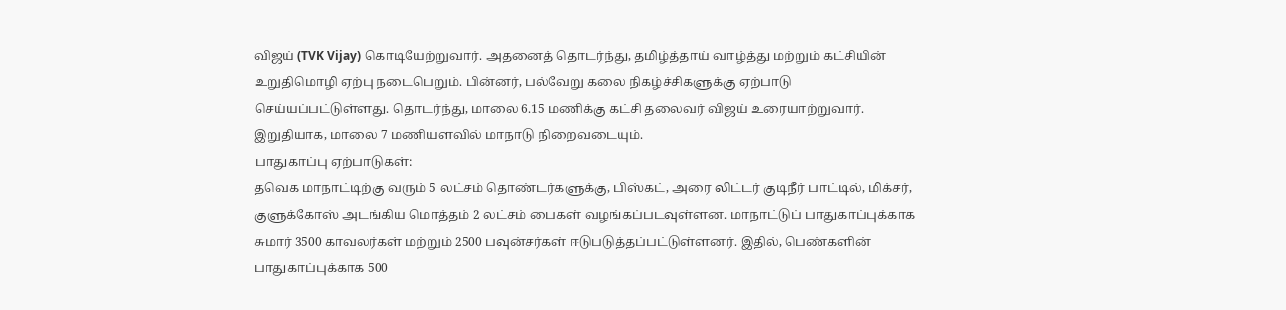விஜய் (TVK Vijay) கொடியேற்றுவார். அதனைத் தொடர்ந்து, தமிழ்த்தாய் வாழ்த்து மற்றும் கட்சியின் உறுதிமொழி ஏற்பு நடைபெறும். பின்னர், பல்வேறு கலை நிகழ்ச்சிகளுக்கு ஏற்பாடு செய்யப்பட்டுள்ளது. தொடர்ந்து, மாலை 6.15 மணிக்கு கட்சி தலைவர் விஜய் உரையாற்றுவார். இறுதியாக, மாலை 7 மணியளவில் மாநாடு நிறைவடையும்.
பாதுகாப்பு ஏற்பாடுகள்:
தவெக மாநாட்டிற்கு வரும் 5 லட்சம் தொண்டர்களுக்கு, பிஸ்கட், அரை லிட்டர் குடிநீர் பாட்டில், மிக்சர், குளுக்கோஸ் அடங்கிய மொத்தம் 2 லட்சம் பைகள் வழங்கப்படவுள்ளன. மாநாட்டுப் பாதுகாப்புக்காக சுமார் 3500 காவலர்கள் மற்றும் 2500 பவுன்சர்கள் ஈடுபடுத்தப்பட்டுள்ளனர். இதில், பெண்களின் பாதுகாப்புக்காக 500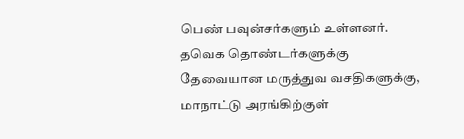பெண் பவுன்சர்களும் உள்ளனர். தவெக தொண்டர்களுக்கு தேவையான மருத்துவ வசதிகளுக்கு, மாநாட்டு அரங்கிற்குள்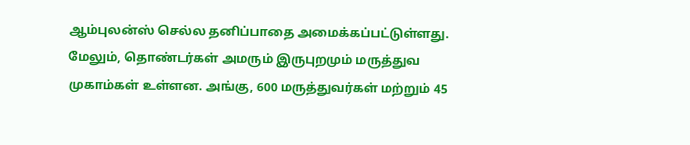ஆம்புலன்ஸ் செல்ல தனிப்பாதை அமைக்கப்பட்டுள்ளது. மேலும், தொண்டர்கள் அமரும் இருபுறமும் மருத்துவ முகாம்கள் உள்ளன. அங்கு, 600 மருத்துவர்கள் மற்றும் 45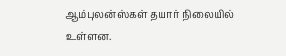ஆம்புலன்ஸ்கள் தயார் நிலையில் உள்ளன.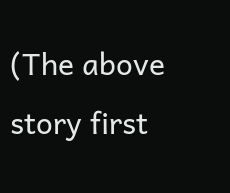(The above story first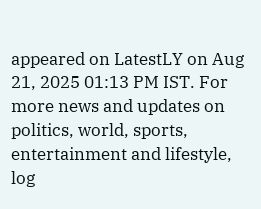appeared on LatestLY on Aug 21, 2025 01:13 PM IST. For more news and updates on politics, world, sports, entertainment and lifestyle, log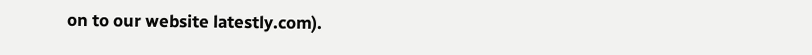on to our website latestly.com).